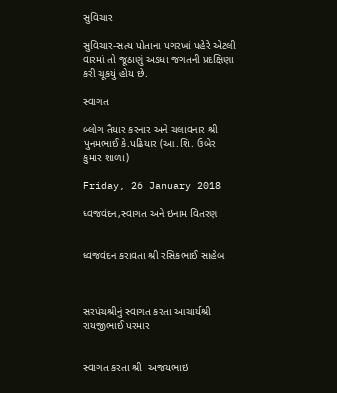સુવિચાર

સુવિચાર-સત્ય પોતાના પગરખાં પહેરે એટલી વારમાં તો જૂઠાણું અડધા જગતની પ્રદક્ષિણા કરી ચૂકયું હોય છે.

સ્વાગત

બ્લોગ તૈયાર કરનાર અને ચલાવનાર શ્રી પુનમભાઈ કે.પઢિયાર (આ.શિ. ઉબેર કુમાર શાળા)

Friday, 26 January 2018

ધ્વજવંદન,સ્વાગત અને ઇનામ વિતરણ


ધ્વજવંદન કરાવતા શ્રી રસિકભાઈ સાહેબ



સરપંચશ્રીનું સ્વાગત કરતા આચાર્યશ્રી રાયજીભાઈ પરમાર


સ્વાગત કરતા શ્રી  અજયભાઇ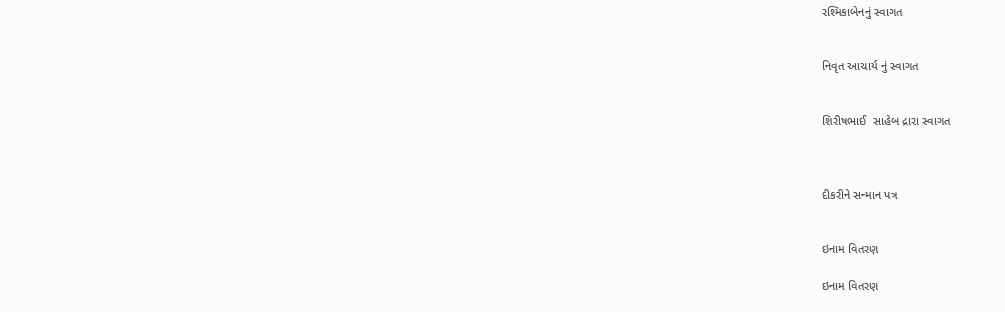રશ્મિકાબેનનું સ્વાગત


નિવૃત આચાર્ય નું સ્વાગત


શિરીષભાઈ  સાહેબ દ્રારા સ્વાગત



દીકરીને સન્માન પત્ર


ઇનામ વિતરણ

ઇનામ વિતરણ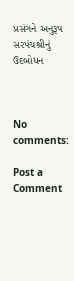પ્રસંગને અનુરૂપ સરપંચશ્રીનું ઉદબોધન



No comments:

Post a Comment